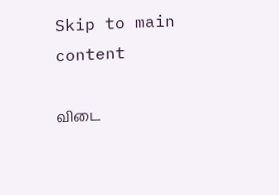Skip to main content

விடை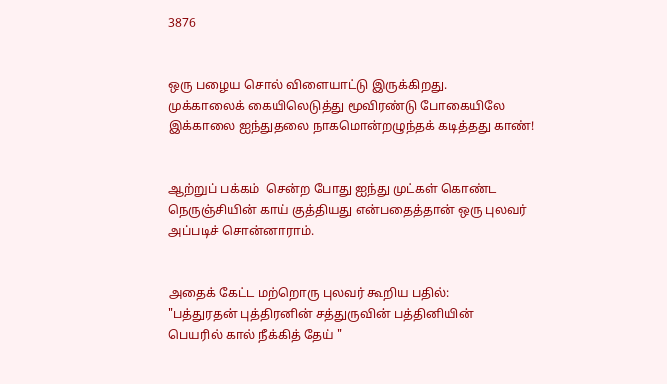3876


ஒரு பழைய சொல் விளையாட்டு இருக்கிறது.
முக்காலைக் கையிலெடுத்து மூவிரண்டு போகையிலே
இக்காலை ஐந்துதலை நாகமொன்றழுந்தக் கடித்தது காண்!


ஆற்றுப் பக்கம்  சென்ற போது ஐந்து முட்கள் கொண்ட நெருஞ்சியின் காய் குத்தியது என்பதைத்தான் ஒரு புலவர் அப்படிச் சொன்னாராம்.


அதைக் கேட்ட மற்றொரு புலவர் கூறிய பதில்:
"பத்துரதன் புத்திரனின் சத்துருவின் பத்தினியின்
பெயரில் கால் நீக்கித் தேய் "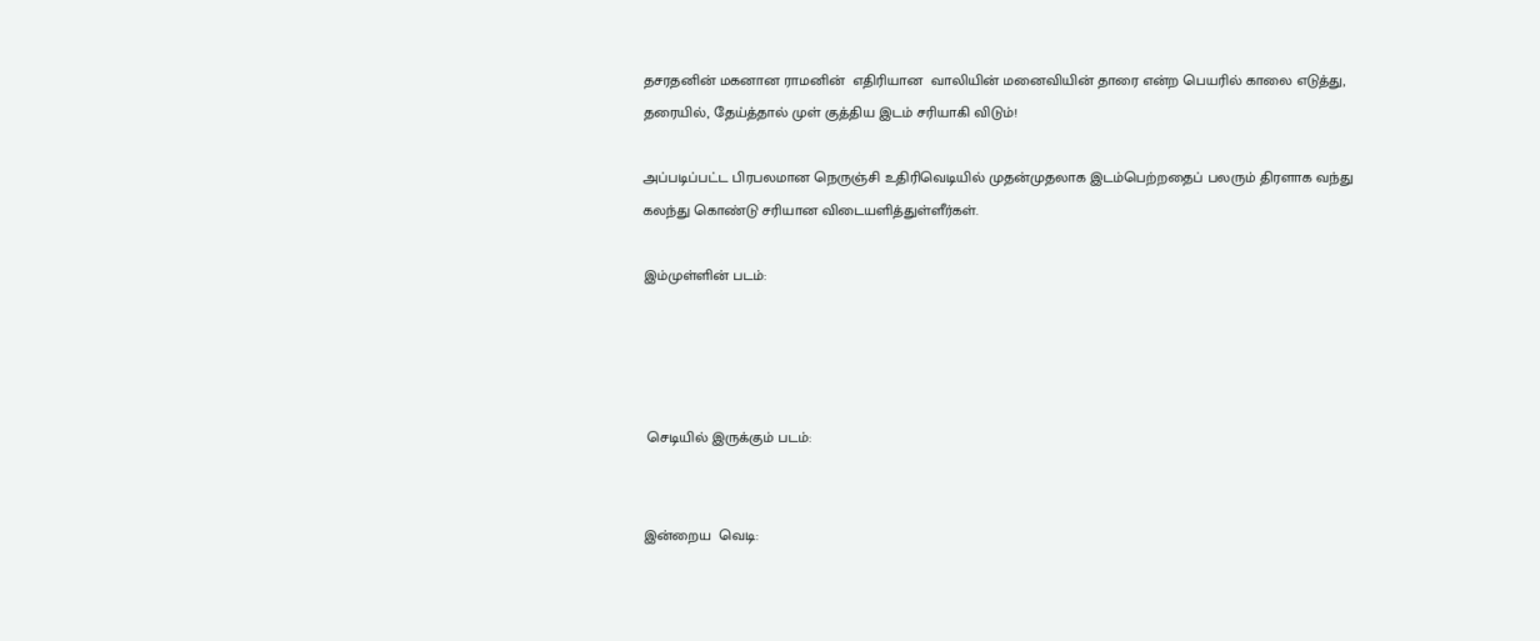தசரதனின் மகனான ராமனின்  எதிரியான  வாலியின் மனைவியின் தாரை என்ற பெயரில் காலை எடுத்து,  தரையில், தேய்த்தால் முள் குத்திய இடம் சரியாகி விடும்!

அப்படிப்பட்ட பிரபலமான நெருஞ்சி உதிரிவெடியில் முதன்முதலாக இடம்பெற்றதைப் பலரும் திரளாக வந்து கலந்து கொண்டு சரியான விடையளித்துள்ளீர்கள்.

இம்முள்ளின் படம்:




 செடியில் இருக்கும் படம்:


இன்றைய  வெடி: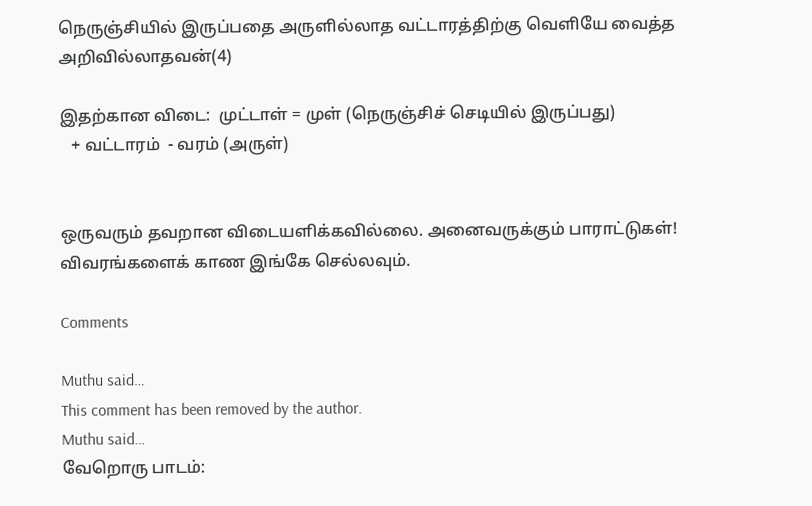நெருஞ்சியில் இருப்பதை அருளில்லாத வட்டாரத்திற்கு வெளியே வைத்த  அறிவில்லாதவன்(4)

இதற்கான விடை:  முட்டாள் = முள் (நெருஞ்சிச் செடியில் இருப்பது)
   + வட்டாரம்  - வரம் (அருள்)


ஒருவரும் தவறான விடையளிக்கவில்லை. அனைவருக்கும் பாராட்டுகள்!  விவரங்களைக் காண இங்கே செல்லவும்.

Comments

Muthu said…
This comment has been removed by the author.
Muthu said…
வேறொரு பாடம்: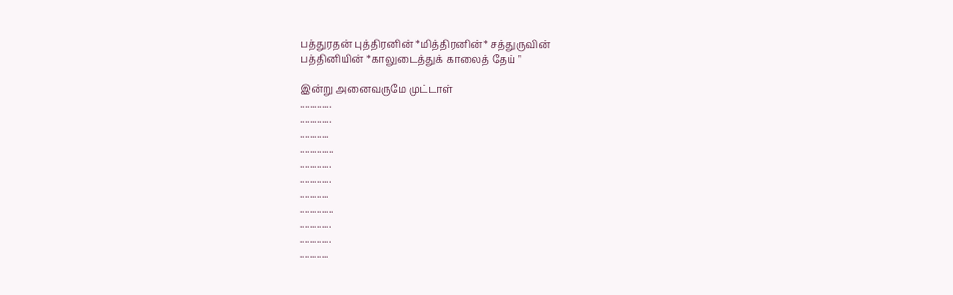பத்துரதன் புத்திரனின் *மித்திரனின்* சத்துருவின்
பத்தினியின் *காலுடைத்துக் காலைத் தேய் "

இன்று அனைவருமே முட்டாள்
.............
.............
............
..............
.............
.............
............
..............
.............
.............
............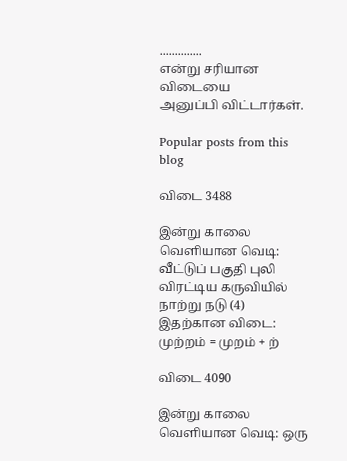..............
என்று சரியான விடையை
அனுப்பி விட்டார்கள்.

Popular posts from this blog

விடை 3488

இன்று காலை வெளியான வெடி: வீட்டுப் பகுதி புலி விரட்டிய கருவியில் நாற்று நடு (4) இதற்கான விடை:  முற்றம் = முறம் + ற்

விடை 4090

இன்று காலை வெளியான வெடி: ஒரு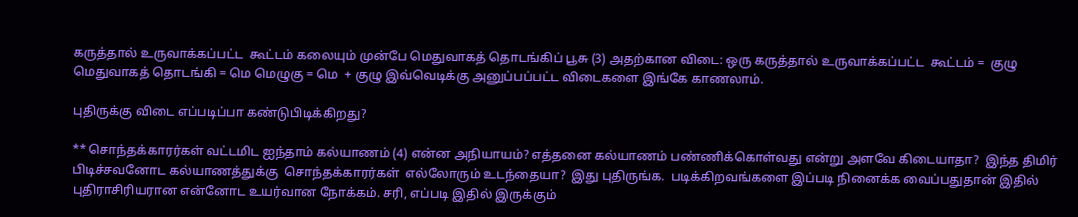கருத்தால் உருவாக்கப்பட்ட  கூட்டம் கலையும் முன்பே மெதுவாகத் தொடங்கிப் பூசு (3) அதற்கான விடை: ஒரு கருத்தால் உருவாக்கப்பட்ட  கூட்டம் =  குழு மெதுவாகத் தொடங்கி = மெ மெழுகு = மெ  + குழு இவ்வெடிக்கு அனுப்பப்பட்ட விடைகளை இங்கே காணலாம்.

புதிருக்கு விடை எப்படிப்பா கண்டுபிடிக்கிறது?

** சொந்தக்காரர்கள் வட்டமிட ஐந்தாம் கல்யாணம் (4) என்ன அநியாயம்? எத்தனை கல்யாணம் பண்ணிக்கொள்வது என்று அளவே கிடையாதா?  இந்த திமிர் பிடிச்சவனோட கல்யாணத்துக்கு  சொந்தக்காரர்கள்  எல்லோரும் உடந்தையா?  இது புதிருங்க.  படிக்கிறவங்களை இப்படி நினைக்க வைப்பதுதான் இதில் புதிராசிரியரான என்னோட உயர்வான நோக்கம். சரி, எப்படி இதில் இருக்கும்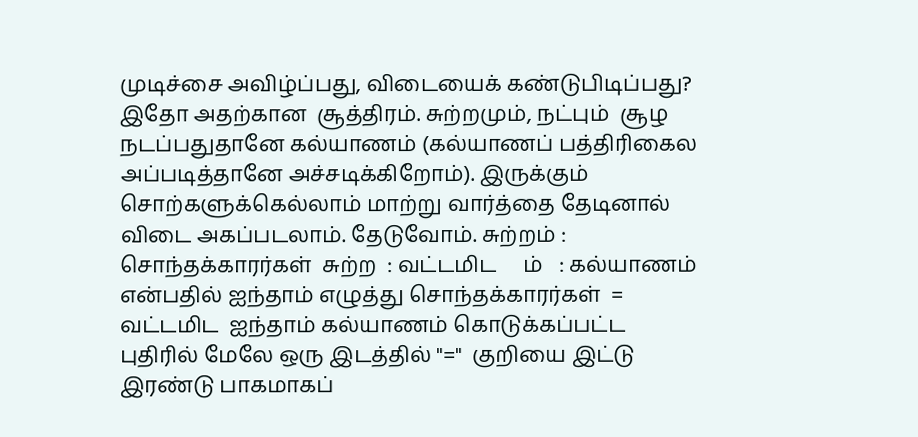முடிச்சை அவிழ்ப்பது, விடையைக் கண்டுபிடிப்பது? இதோ அதற்கான  சூத்திரம். சுற்றமும், நட்பும்  சூழ நடப்பதுதானே கல்யாணம் (கல்யாணப் பத்திரிகைல அப்படித்தானே அச்சடிக்கிறோம்). இருக்கும் சொற்களுக்கெல்லாம் மாற்று வார்த்தை தேடினால் விடை அகப்படலாம். தேடுவோம். சுற்றம் : சொந்தக்காரர்கள்  சுற்ற  : வட்டமிட     ம்   : கல்யாணம் என்பதில் ஐந்தாம் எழுத்து சொந்தக்காரர்கள்  = வட்டமிட  ஐந்தாம் கல்யாணம் கொடுக்கப்பட்ட புதிரில் மேலே ஒரு இடத்தில் "="  குறியை இட்டு இரண்டு பாகமாகப்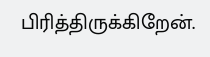பிரித்திருக்கிறேன்.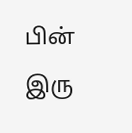பின் இரு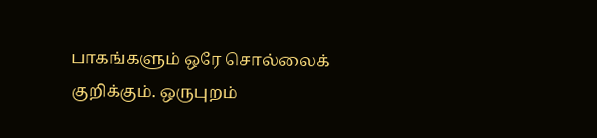பாகங்களும் ஒரே சொல்லைக் குறிக்கும். ஒருபுறம்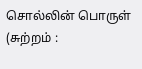சொல்லின் பொருள் (சுற்றம் :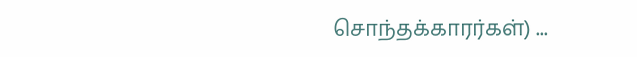சொந்தக்காரர்கள்) ...